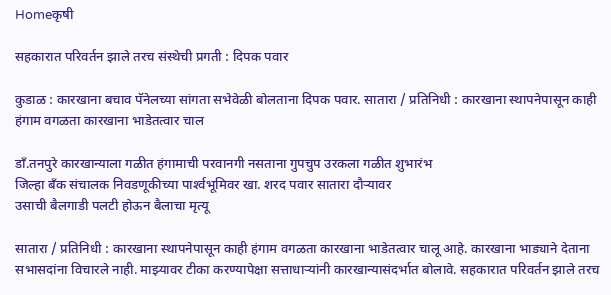Homeकृषी

सहकारात परिवर्तन झाले तरच संस्थेची प्रगती : दिपक पवार

कुडाळ : कारखाना बचाव पॅनेलच्या सांगता सभेवेळी बोलताना दिपक पवार. सातारा / प्रतिनिधी : कारखाना स्थापनेपासून काही हंगाम वगळता कारखाना भाडेतत्वार चाल

डाँ.तनपुरे कारखान्याला गळीत हंगामाची परवानगी नसताना गुपचुप उरकला गळीत शुभारंभ
जिल्हा बँक संचालक निवडणूकीच्या पार्श्‍वभूमिवर खा. शरद पवार सातारा दौर्‍यावर
उसाची बैलगाडी पलटी होऊन बैलाचा मृत्यू

सातारा / प्रतिनिधी : कारखाना स्थापनेपासून काही हंगाम वगळता कारखाना भाडेतत्वार चालू आहे. कारखाना भाड्याने देताना सभासदांना विचारले नाही. माझ्यावर टीका करण्यापेक्षा सत्ताधार्‍यांनी कारखान्यासंदर्भात बोलावे. सहकारात परिवर्तन झाले तरच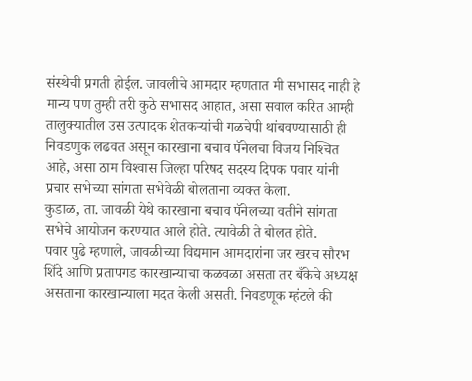संस्थेची प्रगती होईल. जावलीचे आमदार म्हणतात मी सभासद नाही हे मान्य पण तुम्ही तरी कुठे सभासद आहात, असा सवाल करित आम्ही तालुक्यातील उस उत्पादक शेतकर्‍यांची गळचेपी थांबवण्यासाठी ही निवडणुक लढवत असून कारखाना बचाव पॅनेलचा विजय निश्‍चित आहे, असा ठाम विश्‍वास जिल्हा परिषद सदस्य दिपक पवार यांनी प्रचार सभेच्या सांगता सभेवेळी बोलताना व्यक्त केला.
कुडाळ, ता. जावळी येथे कारखाना बचाव पॅनेलच्या वतीने सांगता सभेचे आयोजन करण्यात आले होते. त्यावेळी ते बोलत होते.
पवार पुढे म्हणाले, जावळीच्या विद्यमान आमदारांना जर खरच सौरभ शिंदे आणि प्रतापगड कारखान्याचा कळवळा असता तर बँकेचे अध्यक्ष असताना कारखान्याला मदत केली असती. निवडणूक म्हंटले की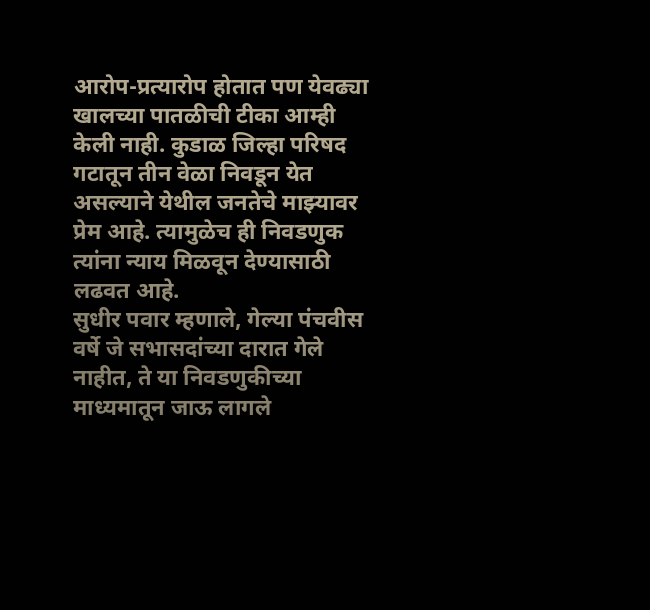आरोप-प्रत्यारोप होतात पण येवढ्या खालच्या पातळीची टीका आम्ही केली नाही. कुडाळ जिल्हा परिषद गटातून तीन वेळा निवडून येत असल्याने येथील जनतेचे माझ्यावर प्रेम आहे. त्यामुळेच ही निवडणुक त्यांना न्याय मिळवून देण्यासाठी लढवत आहे.
सुधीर पवार म्हणाले, गेल्या पंचवीस वर्षे जे सभासदांच्या दारात गेले नाहीत, ते या निवडणुकीच्या माध्यमातून जाऊ लागले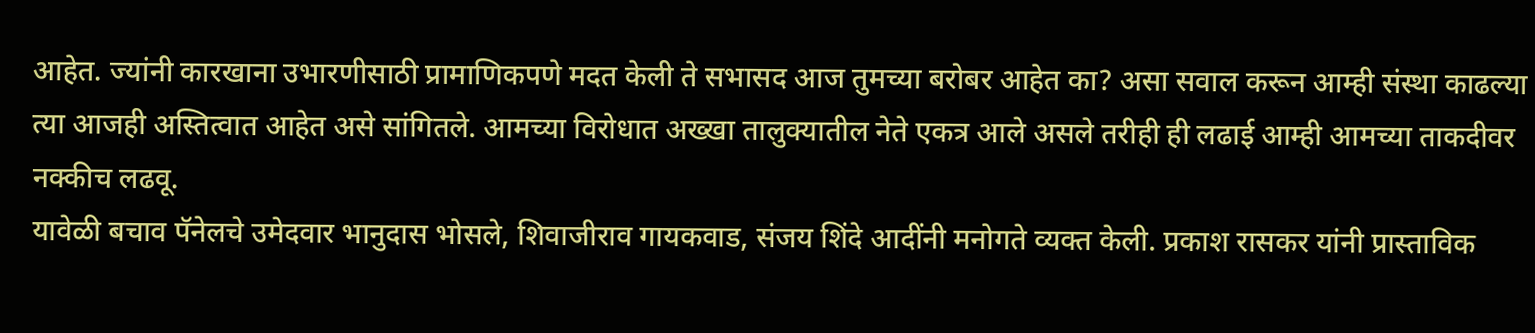आहेत. ज्यांनी कारखाना उभारणीसाठी प्रामाणिकपणे मदत केली ते सभासद आज तुमच्या बरोबर आहेत का? असा सवाल करून आम्ही संस्था काढल्या त्या आजही अस्तित्वात आहेत असे सांगितले. आमच्या विरोधात अख्खा तालुक्यातील नेते एकत्र आले असले तरीही ही लढाई आम्ही आमच्या ताकदीवर नक्कीच लढवू.
यावेळी बचाव पॅनेलचे उमेदवार भानुदास भोसले, शिवाजीराव गायकवाड, संजय शिंदे आदींनी मनोगते व्यक्त केली. प्रकाश रासकर यांनी प्रास्ताविक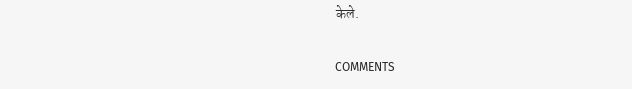केले.

COMMENTS